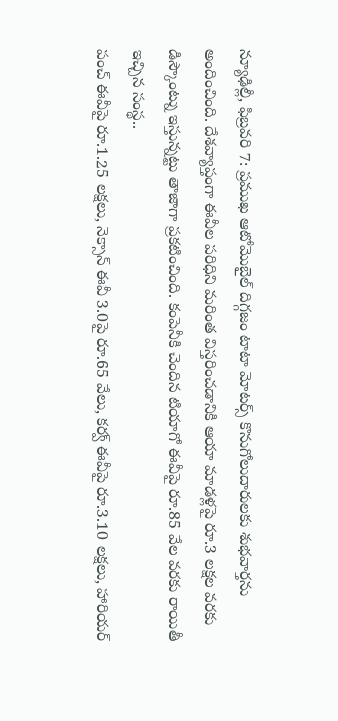న్యూఢిల్లీ, ఫిబ్రవరి 7: ప్రముఖ ఆటోమొబైల్ దిగ్గజం టాటా మోటర్స్ కొనుగోలుదారులకు శుభవార్తను అందించింది. దేశవ్యాప్తంగా ఈవీల పరిధిని మరింత విస్తరించడానికి ఆయా మాడళ్లపై రూ.3 లక్షల వరకు డిస్కౌంట్ను ఇస్తున్నట్టు తాజాగా ప్రకటించింది. కంపెనీకి చెందిన టియాగో ఈవీపై రూ.85 వేల వరకు రాయితీ ఇచ్చిన సంస్థ..
పంచ్ ఈవీపై రూ.1.25 లక్షలు, నెక్సాన్ ఈవీ 3.0పై రూ.65 వేలు, కర్వ్ ఈవీపై రూ.3.10 లక్షలు, హారియర్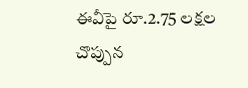ఈవీపై రూ.2.75 లక్షల చొప్పున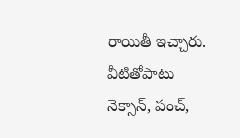రాయితీ ఇచ్చారు. వీటితోపాటు నెక్సాన్, పంచ్,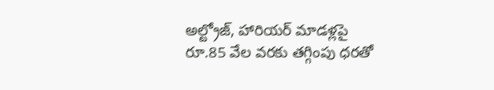అల్ట్రోజ్, హారియర్ మాడళ్లపై రూ.85 వేల వరకు తగ్గింపు ధరతో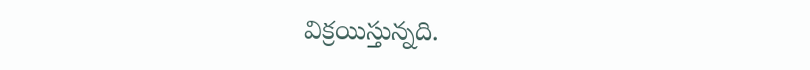విక్రయిస్తున్నది.